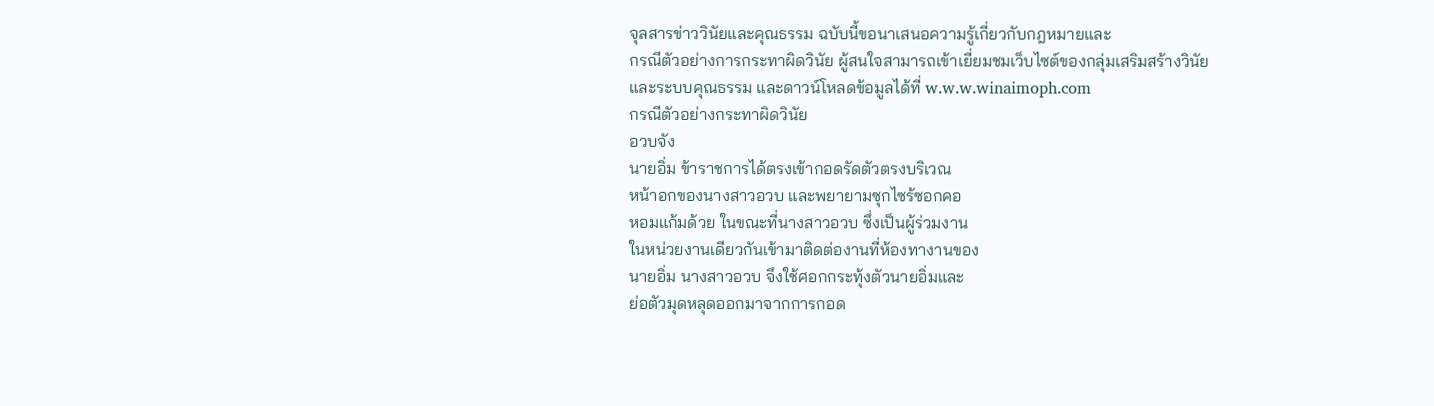จุลสารข่าววินัยและคุณธรรม ฉบับนี้ขอนาเสนอความรู้เกี่ยวกับกฎหมายและ
กรณีตัวอย่างการกระทาผิดวินัย ผู้สนใจสามารถเข้าเยี่ยมชมเว็บไซต์ของกลุ่มเสริมสร้างวินัย
และระบบคุณธรรม และดาวน์โหลดข้อมูลได้ที่ w.w.w.winaimoph.com
กรณีตัวอย่างกระทาผิดวินัย
อวบจัง
นายอิ่ม ข้าราชการได้ตรงเข้ากอดรัดตัวตรงบริเวณ
หน้าอกของนางสาวอวบ และพยายามซุกไซร้ซอกคอ
หอมแก้มด้วย ในขณะที่นางสาวอวบ ซึ่งเป็นผู้ร่วมงาน
ในหน่วยงานเดียวกันเข้ามาติดต่องานที่ห้องทางานของ
นายอิ่ม นางสาวอวบ จึงใช้ศอกกระทุ้งตัวนายอิ่มและ
ย่อตัวมุดหลุดออกมาจากการกอด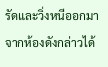รัดและวิ่งหนีออกมา
จากห้องดังกล่าวได้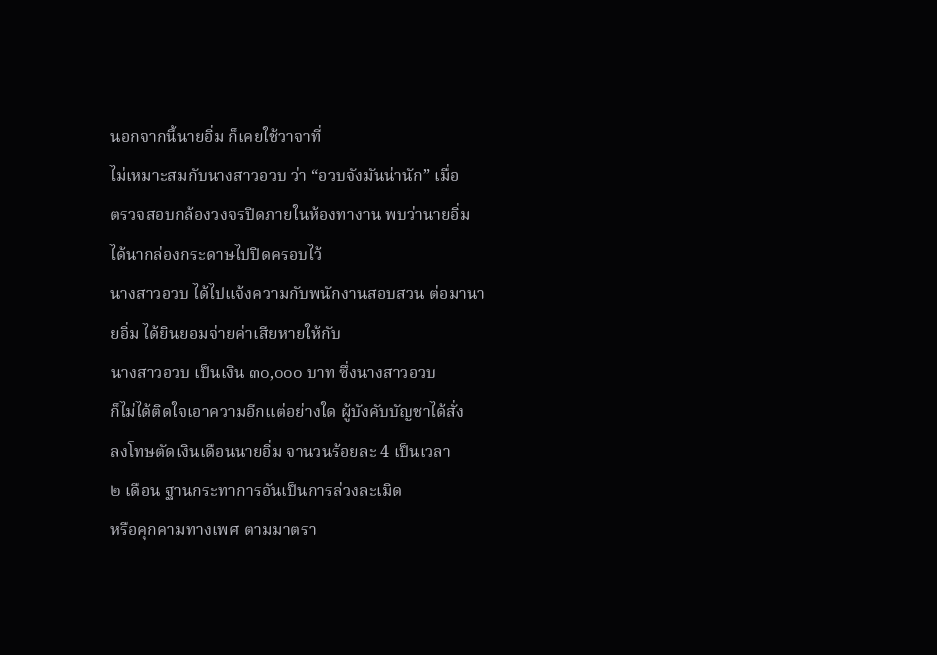นอกจากนี้นายอิ่ม ก็เคยใช้วาจาที่
ไม่เหมาะสมกับนางสาวอวบ ว่า “อวบจังมันน่านัก” เมื่อ
ตรวจสอบกล้องวงจรปิดภายในห้องทางาน พบว่านายอิ่ม ได้นากล่องกระดาษไปปิดครอบไว้
นางสาวอวบ ได้ไปแจ้งความกับพนักงานสอบสวน ต่อมานายอิ่ม ได้ยินยอมจ่ายค่าเสียหายให้กับ
นางสาวอวบ เป็นเงิน ๓๐,๐๐๐ บาท ซึ่งนางสาวอวบ
ก็ไม่ได้ติดใจเอาความอีกแต่อย่างใด ผู้บังคับบัญชาได้สั่ง
ลงโทษตัดเงินเดือนนายอิ่ม จานวนร้อยละ 4 เป็นเวลา
๒ เดือน ฐานกระทาการอันเป็นการล่วงละเมิด
หรือคุกคามทางเพศ ตามมาตรา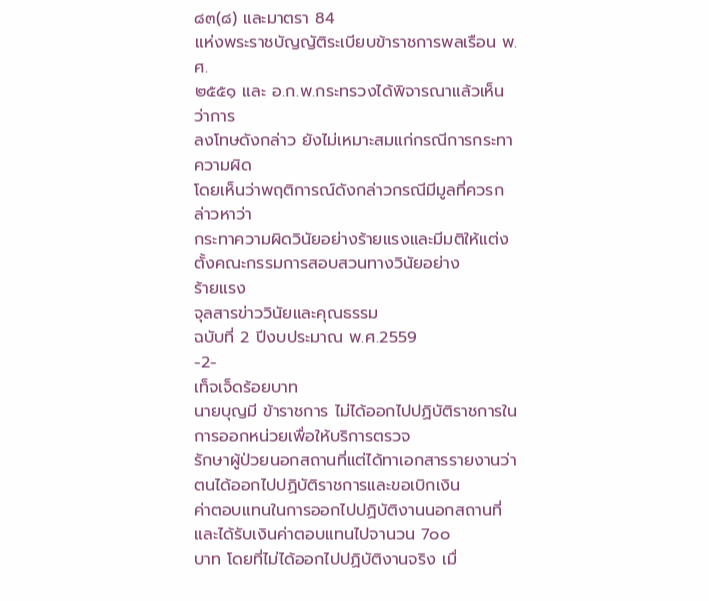๘๓(๘) และมาตรา 84
แห่งพระราชบัญญัติระเบียบข้าราชการพลเรือน พ.ศ.
๒๕๕๑ และ อ.ก.พ.กระทรวงได้พิจารณาแล้วเห็นว่าการ
ลงโทษดังกล่าว ยังไม่เหมาะสมแก่กรณีการกระทาความผิด
โดยเห็นว่าพฤติการณ์ดังกล่าวกรณีมีมูลที่ควรกล่าวหาว่า
กระทาความผิดวินัยอย่างร้ายแรงและมีมติให้แต่งตั้งคณะกรรมการสอบสวนทางวินัยอย่าง
ร้ายแรง
จุลสารข่าววินัยและคุณธรรม
ฉบับที่ 2 ปีงบประมาณ พ.ศ.2559
-2-
เท็จเจ็ดร้อยบาท
นายบุญมี ข้าราชการ ไม่ได้ออกไปปฏิบัติราชการในการออกหน่วยเพื่อให้บริการตรวจ
รักษาผู้ป่วยนอกสถานที่แต่ได้ทาเอกสารรายงานว่าตนได้ออกไปปฏิบัติราชการและขอเบิกเงิน
ค่าตอบแทนในการออกไปปฏิบัติงานนอกสถานที่และได้รับเงินค่าตอบแทนไปจานวน 7๐๐
บาท โดยที่ไม่ได้ออกไปปฏิบัติงานจริง เมื่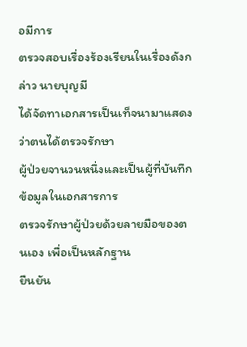อมีการ
ตรวจสอบเรื่องร้องเรียนในเรื่องดังกล่าว นายบุญมี
ได้จัดทาเอกสารเป็นเท็จนามาแสดงว่าตนได้ตรวจรักษา
ผู้ป่วยจานวนหนึ่งและเป็นผู้ที่บันทึกข้อมูลในเอกสารการ
ตรวจรักษาผู้ป่วยด้วยลายมือของตนเอง เพื่อเป็นหลักฐาน
ยืนยัน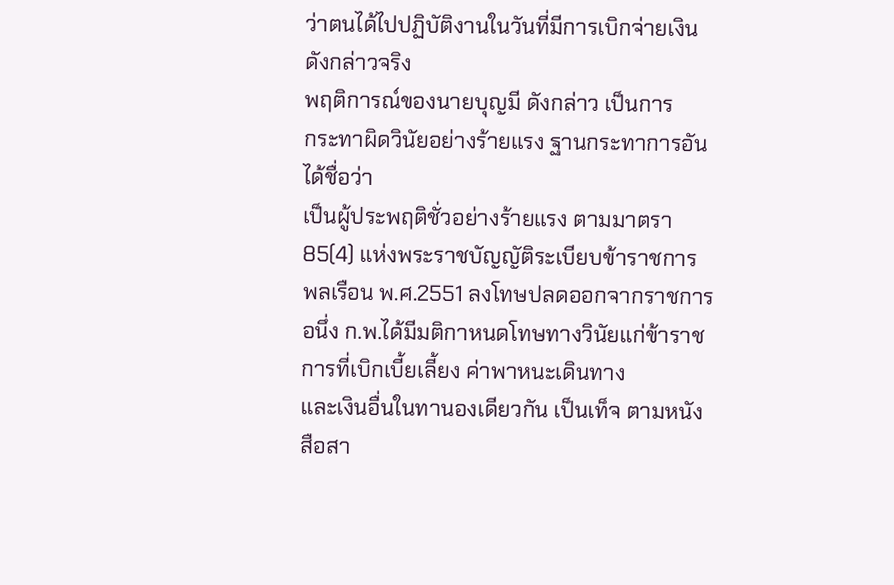ว่าตนได้ไปปฏิบัติงานในวันที่มีการเบิกจ่ายเงิน
ดังกล่าวจริง
พฤติการณ์ของนายบุญมี ดังกล่าว เป็นการ
กระทาผิดวินัยอย่างร้ายแรง ฐานกระทาการอันได้ชื่อว่า
เป็นผู้ประพฤติชั่วอย่างร้ายแรง ตามมาตรา 85(4) แห่งพระราชบัญญัติระเบียบข้าราชการ
พลเรือน พ.ศ.2551 ลงโทษปลดออกจากราชการ
อนึ่ง ก.พ.ได้มีมติกาหนดโทษทางวินัยแก่ข้าราชการที่เบิกเบี้ยเลี้ยง ค่าพาหนะเดินทาง
และเงินอื่นในทานองเดียวกัน เป็นเท็จ ตามหนังสือสา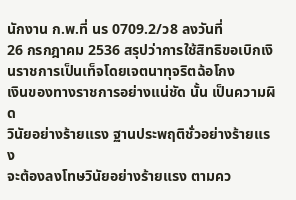นักงาน ก.พ.ที่ นร 0709.2/ว8 ลงวันที่
26 กรกฎาคม 2536 สรุปว่าการใช้สิทธิขอเบิกเงินราชการเป็นเท็จโดยเจตนาทุจริตฉ้อโกง
เงินของทางราชการอย่างแน่ชัด นั้น เป็นความผิด
วินัยอย่างร้ายแรง ฐานประพฤติชั่วอย่างร้ายแรง
จะต้องลงโทษวินัยอย่างร้ายแรง ตามคว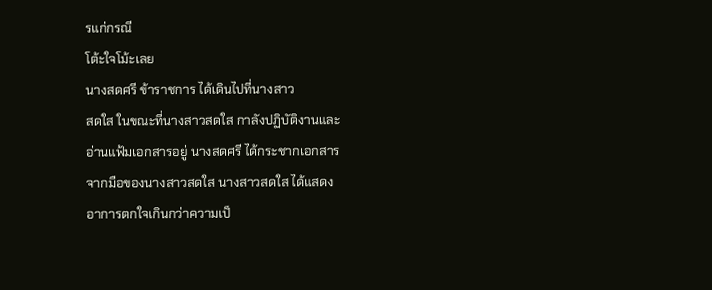รแก่กรณี
โต้ะใจโม้ะเลย
นางสดศรี ข้าราชการ ได้เดินไปที่นางสาว
สดใส ในขณะที่นางสาวสดใส กาลังปฏิบัติงานและ
อ่านแฟ้มเอกสารอยู่ นางสดศรี ได้กระชากเอกสาร
จากมือของนางสาวสดใส นางสาวสดใส ได้แสดง
อาการตกใจเกินกว่าความเป็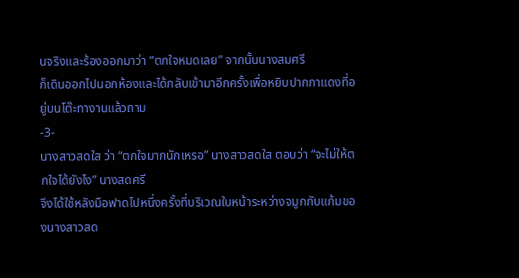นจริงและร้องออกมาว่า “ตกใจหมดเลย” จากนั้นนางสมศรี
ก็เดินออกไปนอกห้องและได้กลับเข้ามาอีกครั้งเพื่อหยิบปากกาแดงที่อยู่บนโต๊ะทางานแล้วถาม
-3-
นางสาวสดใส ว่า “ตกใจมากนักเหรอ” นางสาวสดใส ตอบว่า “จะไม่ให้ตกใจได้ยังไง” นางสดศรี
จึงได้ใช้หลังมือฟาดไปหนึ่งครั้งที่บริเวณใบหน้าระหว่างจมูกกับแก้มของนางสาวสด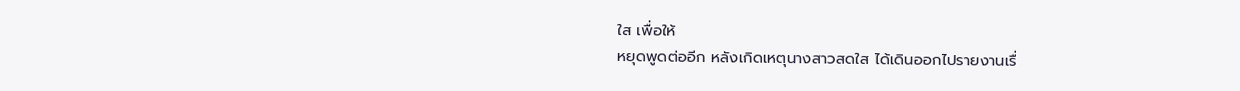ใส เพื่อให้
หยุดพูดต่ออีก หลังเกิดเหตุนางสาวสดใส ได้เดินออกไปรายงานเรื่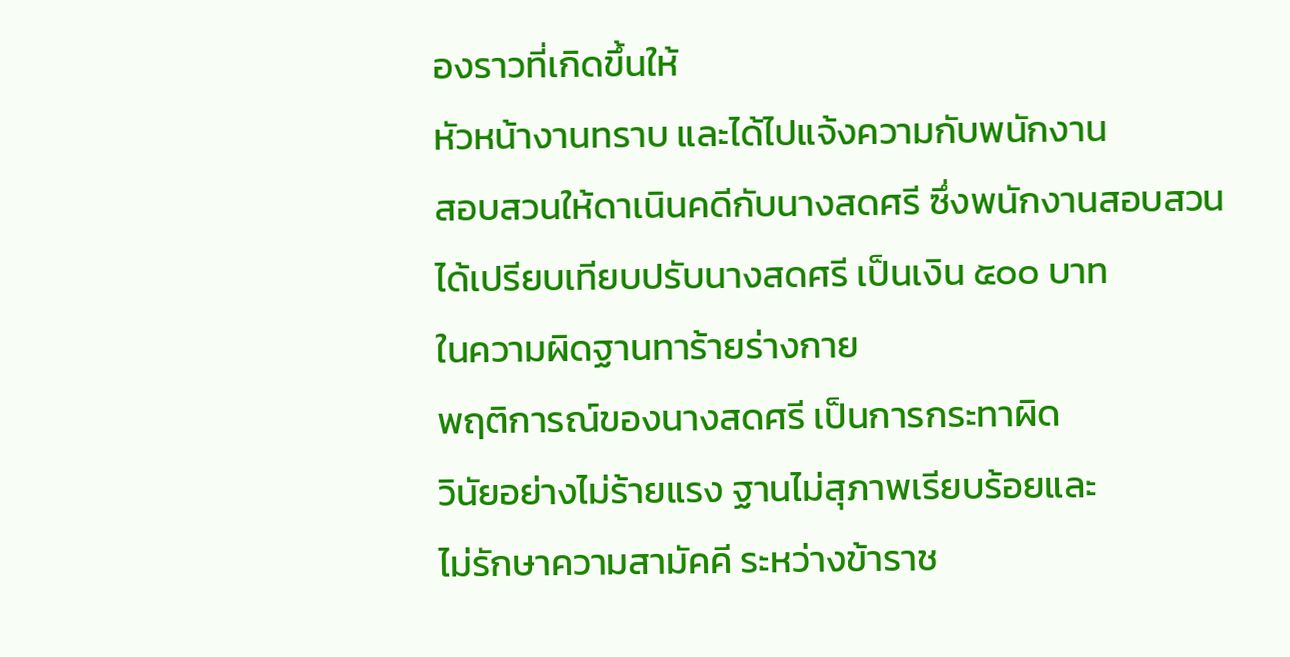องราวที่เกิดขึ้นให้
หัวหน้างานทราบ และได้ไปแจ้งความกับพนักงาน
สอบสวนให้ดาเนินคดีกับนางสดศรี ซึ่งพนักงานสอบสวน
ได้เปรียบเทียบปรับนางสดศรี เป็นเงิน ๕๐๐ บาท
ในความผิดฐานทาร้ายร่างกาย
พฤติการณ์ของนางสดศรี เป็นการกระทาผิด
วินัยอย่างไม่ร้ายแรง ฐานไม่สุภาพเรียบร้อยและ
ไม่รักษาความสามัคคี ระหว่างข้าราช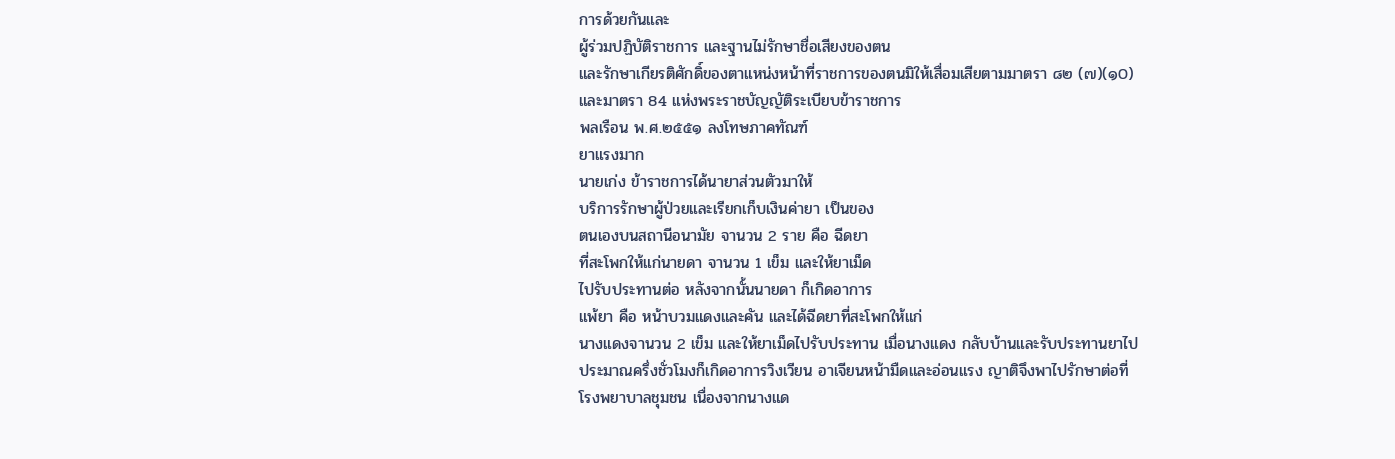การด้วยกันและ
ผู้ร่วมปฏิบัติราชการ และฐานไม่รักษาชื่อเสียงของตน
และรักษาเกียรติศักดิ์ของตาแหน่งหน้าที่ราชการของตนมิให้เสื่อมเสียตามมาตรา ๘๒ (๗)(๑0)
และมาตรา 84 แห่งพระราชบัญญัติระเบียบข้าราชการ
พลเรือน พ.ศ.๒๕๕๑ ลงโทษภาคทัณฑ์
ยาแรงมาก
นายเก่ง ข้าราชการได้นายาส่วนตัวมาให้
บริการรักษาผู้ป่วยและเรียกเก็บเงินค่ายา เป็นของ
ตนเองบนสถานีอนามัย จานวน 2 ราย คือ ฉีดยา
ที่สะโพกให้แก่นายดา จานวน 1 เข็ม และให้ยาเม็ด
ไปรับประทานต่อ หลังจากนั้นนายดา ก็เกิดอาการ
แพ้ยา คือ หน้าบวมแดงและคัน และได้ฉีดยาที่สะโพกให้แก่
นางแดงจานวน 2 เข็ม และให้ยาเม็ดไปรับประทาน เมื่อนางแดง กลับบ้านและรับประทานยาไป
ประมาณครึ่งชั่วโมงก็เกิดอาการวิงเวียน อาเจียนหน้ามืดและอ่อนแรง ญาติจึงพาไปรักษาต่อที่
โรงพยาบาลชุมชน เนื่องจากนางแด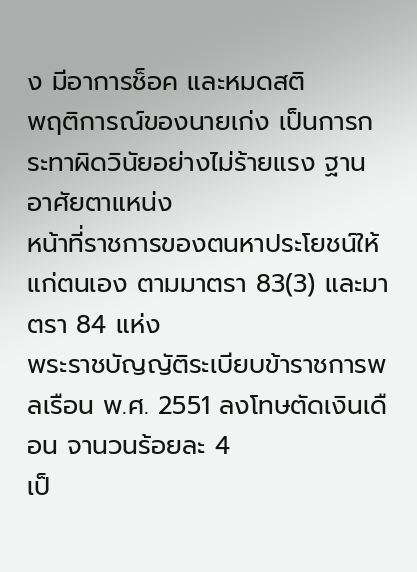ง มีอาการช็อค และหมดสติ
พฤติการณ์ของนายเก่ง เป็นการกระทาผิดวินัยอย่างไม่ร้ายแรง ฐานอาศัยตาแหน่ง
หน้าที่ราชการของตนหาประโยชน์ให้แก่ตนเอง ตามมาตรา 83(3) และมาตรา 84 แห่ง
พระราชบัญญัติระเบียบข้าราชการพลเรือน พ.ศ. 2551 ลงโทษตัดเงินเดือน จานวนร้อยละ 4
เป็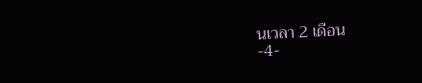นเวลา 2 เดือน
-4-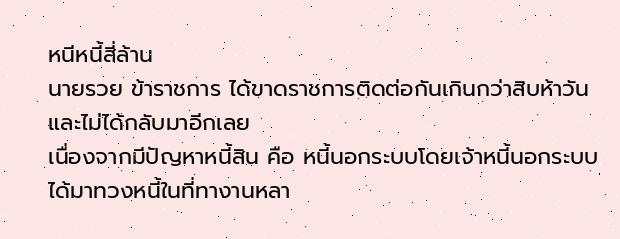หนีหนี้สี่ล้าน
นายรวย ข้าราชการ ได้ขาดราชการติดต่อกันเกินกว่าสิบห้าวันและไม่ได้กลับมาอีกเลย
เนื่องจากมีปัญหาหนี้สิน คือ หนี้นอกระบบโดยเจ้าหนี้นอกระบบได้มาทวงหนี้ในที่ทางานหลา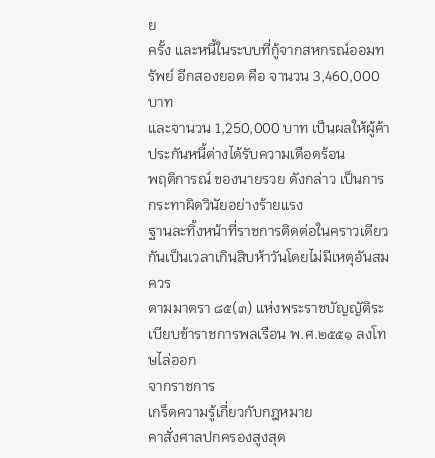ย
ครั้ง และหนี้ในระบบที่กู้จากสหกรณ์ออมทรัพย์ อีกสองยอด คือ จานวน 3,460,000 บาท
และจานวน 1,250,000 บาท เป็นผลให้ผู้ค้าประกันหนี้ต่างได้รับความเดือดร้อน
พฤติการณ์ ของนายรวย ดังกล่าว เป็นการกระทาผิดวินัยอย่างร้ายแรง
ฐานละทิ้งหน้าที่ราชการติดต่อในคราวเดียวกันเป็นเวลาเกินสิบห้าวันโดยไม่มีเหตุอันสมควร
ตามมาตรา ๘๕(๓) แห่งพระราชบัญญัติระเบียบข้าราชการพลเรือน พ.ศ.๒๕๕๑ ลงโทษไล่ออก
จากราชการ
เกร็ดความรู้เกี่ยวกับกฎหมาย
คาสั่งศาลปกครองสูงสุด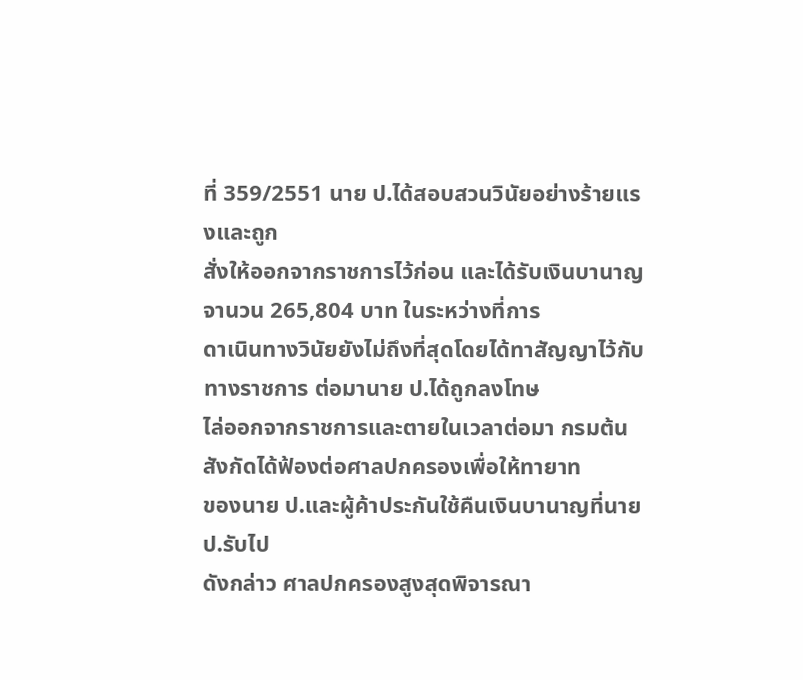ที่ 359/2551 นาย ป.ได้สอบสวนวินัยอย่างร้ายแรงและถูก
สั่งให้ออกจากราชการไว้ก่อน และได้รับเงินบานาญ จานวน 265,804 บาท ในระหว่างที่การ
ดาเนินทางวินัยยังไม่ถึงที่สุดโดยได้ทาสัญญาไว้กับทางราชการ ต่อมานาย ป.ได้ถูกลงโทษ
ไล่ออกจากราชการและตายในเวลาต่อมา กรมต้นสังกัดได้ฟ้องต่อศาลปกครองเพื่อให้ทายาท
ของนาย ป.และผู้ค้าประกันใช้คืนเงินบานาญที่นาย ป.รับไป
ดังกล่าว ศาลปกครองสูงสุดพิจารณา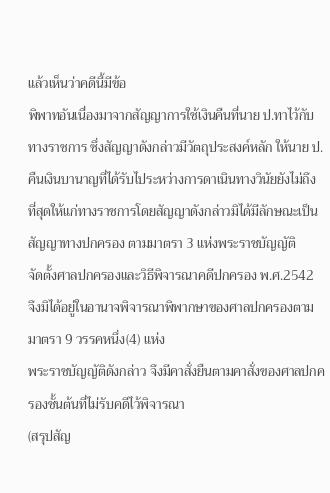แล้วเห็นว่าคดีนี้มีข้อ
พิพาทอันเนื่องมาจากสัญญาการใช้เงินคืนที่นาย ป.ทาไว้กับ
ทางราชการ ซึ่งสัญญาดังกล่าวมีวัตถุประสงค์หลัก ให้นาย ป.
คืนเงินบานาญที่ได้รับไประหว่างการดาเนินทางวินัยยังไม่ถึง
ที่สุดให้แก่ทางราชการโดยสัญญาดังกล่าวมิได้มีลักษณะเป็น
สัญญาทางปกครอง ตามมาตรา 3 แห่งพระราชบัญญัติ
จัดตั้งศาลปกครองและวิธีพิจารณาคดีปกครอง พ.ศ.2542
จึงมิได้อยู่ในอานาจพิจารณาพิพากษาของศาลปกครองตามมาตรา 9 วรรคหนึ่ง(4) แห่ง
พระราชบัญญัติดังกล่าว จึงมีคาสั่งยืนตามคาสั่งของศาลปกครองชั้นต้นที่ไม่รับคดีไว้พิจารณา
(สรุปสัญ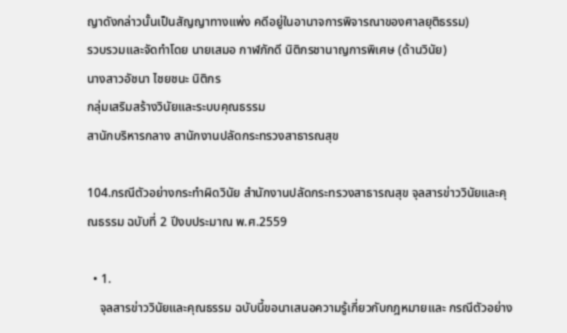ญาดังกล่าวนั้นเป็นสัญญาทางแพ่ง คดีอยู่ในอานาจการพิจารณาของศาลยุติธรรม)
รวบรวมและจัดทำโดย นายเสมอ กาฬภักดี นิติกรชานาญการพิเศษ (ด้านวินัย)
นางสาวอัชนา ไชยชนะ นิติกร
กลุ่มเสริมสร้างวินัยและระบบคุณธรรม
สานักบริหารกลาง สานักงานปลัดกระทรวงสาธารณสุข

104.กรณีตัวอย่างกระทำผิดวินัย สำนักงานปลัดกระทรวงสาธารณสุข จุลสารข่าววินัยและคุณธรรม ฉบับที่ 2 ปีงบประมาณ พ.ศ.2559

  • 1.
    จุลสารข่าววินัยและคุณธรรม ฉบับนี้ขอนาเสนอความรู้เกี่ยวกับกฎหมายและ กรณีตัวอย่าง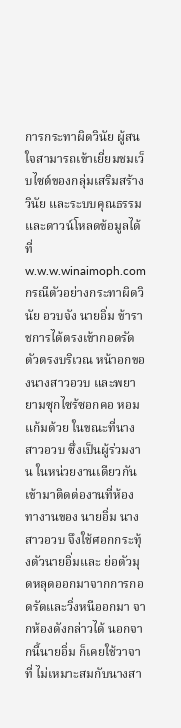การกระทาผิดวินัย ผู้สนใจสามารถเข้าเยี่ยมชมเว็บไซต์ของกลุ่มเสริมสร้างวินัย และระบบคุณธรรมและดาวน์โหลดข้อมูลได้ที่ w.w.w.winaimoph.com กรณีตัวอย่างกระทาผิดวินัย อวบจัง นายอิ่ม ข้าราชการได้ตรงเข้ากอดรัดตัวตรงบริเวณ หน้าอกของนางสาวอวบ และพยายามซุกไซร้ซอกคอ หอมแก้มด้วย ในขณะที่นางสาวอวบ ซึ่งเป็นผู้ร่วมงาน ในหน่วยงานเดียวกันเข้ามาติดต่องานที่ห้องทางานของ นายอิ่ม นางสาวอวบ จึงใช้ศอกกระทุ้งตัวนายอิ่มและ ย่อตัวมุดหลุดออกมาจากการกอดรัดและวิ่งหนีออกมา จากห้องดังกล่าวได้ นอกจากนี้นายอิ่ม ก็เคยใช้วาจาที่ ไม่เหมาะสมกับนางสา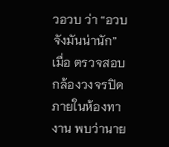วอวบ ว่า “อวบจังมันน่านัก” เมื่อ ตรวจสอบกล้องวงจรปิดภายในห้องทางาน พบว่านาย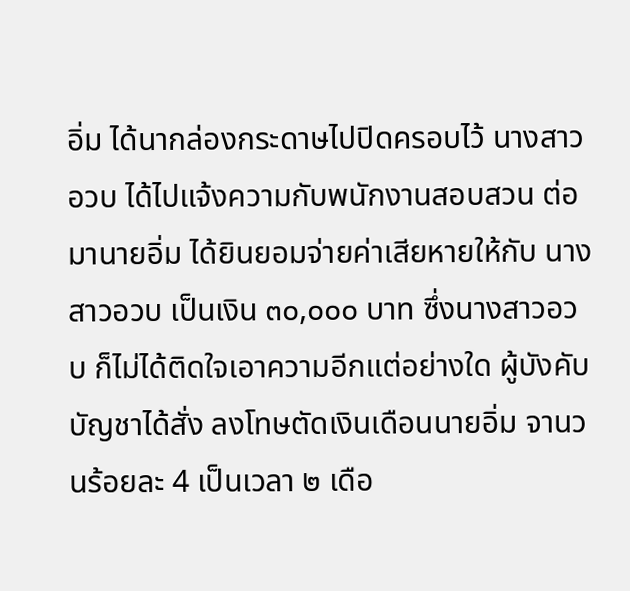อิ่ม ได้นากล่องกระดาษไปปิดครอบไว้ นางสาวอวบ ได้ไปแจ้งความกับพนักงานสอบสวน ต่อมานายอิ่ม ได้ยินยอมจ่ายค่าเสียหายให้กับ นางสาวอวบ เป็นเงิน ๓๐,๐๐๐ บาท ซึ่งนางสาวอวบ ก็ไม่ได้ติดใจเอาความอีกแต่อย่างใด ผู้บังคับบัญชาได้สั่ง ลงโทษตัดเงินเดือนนายอิ่ม จานวนร้อยละ 4 เป็นเวลา ๒ เดือ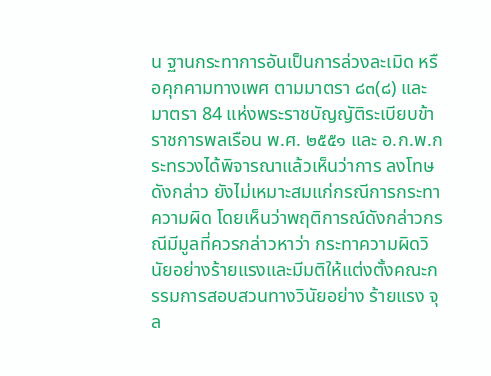น ฐานกระทาการอันเป็นการล่วงละเมิด หรือคุกคามทางเพศ ตามมาตรา ๘๓(๘) และมาตรา 84 แห่งพระราชบัญญัติระเบียบข้าราชการพลเรือน พ.ศ. ๒๕๕๑ และ อ.ก.พ.กระทรวงได้พิจารณาแล้วเห็นว่าการ ลงโทษดังกล่าว ยังไม่เหมาะสมแก่กรณีการกระทาความผิด โดยเห็นว่าพฤติการณ์ดังกล่าวกรณีมีมูลที่ควรกล่าวหาว่า กระทาความผิดวินัยอย่างร้ายแรงและมีมติให้แต่งตั้งคณะกรรมการสอบสวนทางวินัยอย่าง ร้ายแรง จุล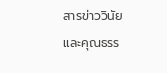สารข่าววินัยและคุณธรร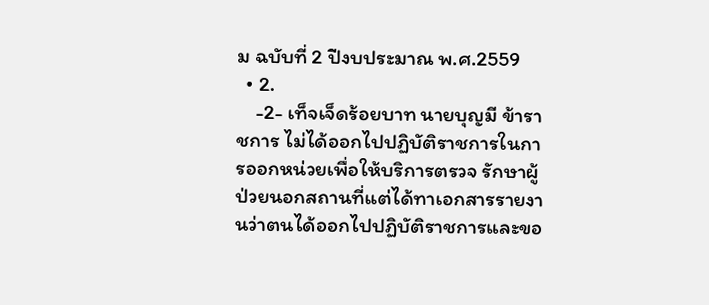ม ฉบับที่ 2 ปีงบประมาณ พ.ศ.2559
  • 2.
    -2- เท็จเจ็ดร้อยบาท นายบุญมี ข้าราชการ ไม่ได้ออกไปปฏิบัติราชการในการออกหน่วยเพื่อให้บริการตรวจ รักษาผู้ป่วยนอกสถานที่แต่ได้ทาเอกสารรายงานว่าตนได้ออกไปปฏิบัติราชการและขอ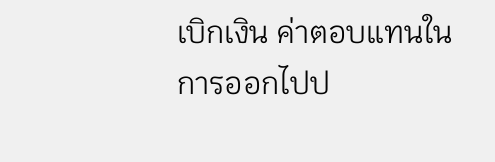เบิกเงิน ค่าตอบแทนในการออกไปป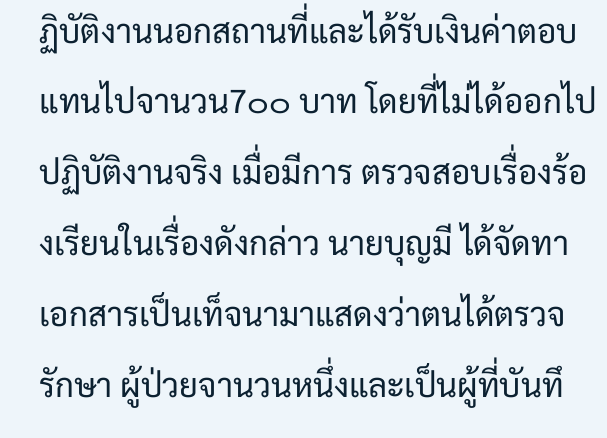ฏิบัติงานนอกสถานที่และได้รับเงินค่าตอบแทนไปจานวน7๐๐ บาท โดยที่ไม่ได้ออกไปปฏิบัติงานจริง เมื่อมีการ ตรวจสอบเรื่องร้องเรียนในเรื่องดังกล่าว นายบุญมี ได้จัดทาเอกสารเป็นเท็จนามาแสดงว่าตนได้ตรวจรักษา ผู้ป่วยจานวนหนึ่งและเป็นผู้ที่บันทึ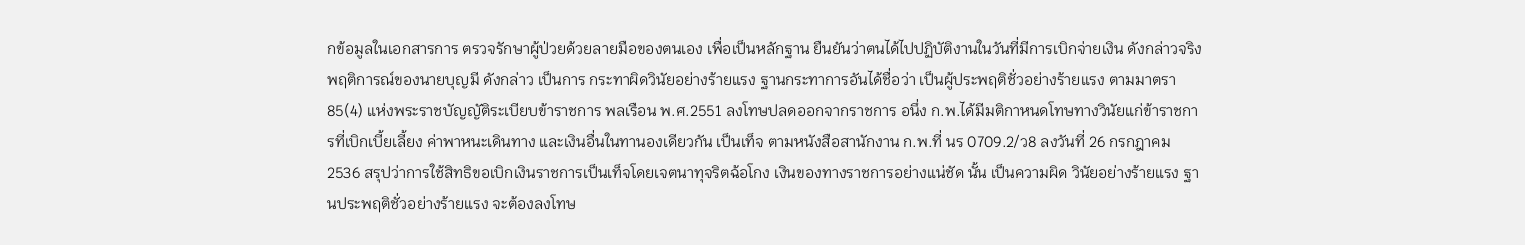กข้อมูลในเอกสารการ ตรวจรักษาผู้ป่วยด้วยลายมือของตนเอง เพื่อเป็นหลักฐาน ยืนยันว่าตนได้ไปปฏิบัติงานในวันที่มีการเบิกจ่ายเงิน ดังกล่าวจริง พฤติการณ์ของนายบุญมี ดังกล่าว เป็นการ กระทาผิดวินัยอย่างร้ายแรง ฐานกระทาการอันได้ชื่อว่า เป็นผู้ประพฤติชั่วอย่างร้ายแรง ตามมาตรา 85(4) แห่งพระราชบัญญัติระเบียบข้าราชการ พลเรือน พ.ศ.2551 ลงโทษปลดออกจากราชการ อนึ่ง ก.พ.ได้มีมติกาหนดโทษทางวินัยแก่ข้าราชการที่เบิกเบี้ยเลี้ยง ค่าพาหนะเดินทาง และเงินอื่นในทานองเดียวกัน เป็นเท็จ ตามหนังสือสานักงาน ก.พ.ที่ นร 0709.2/ว8 ลงวันที่ 26 กรกฎาคม 2536 สรุปว่าการใช้สิทธิขอเบิกเงินราชการเป็นเท็จโดยเจตนาทุจริตฉ้อโกง เงินของทางราชการอย่างแน่ชัด นั้น เป็นความผิด วินัยอย่างร้ายแรง ฐานประพฤติชั่วอย่างร้ายแรง จะต้องลงโทษ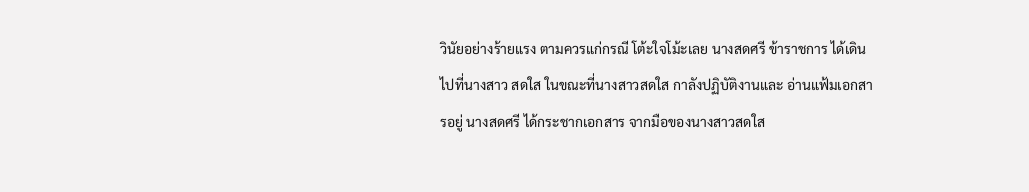วินัยอย่างร้ายแรง ตามควรแก่กรณี โต้ะใจโม้ะเลย นางสดศรี ข้าราชการ ได้เดินไปที่นางสาว สดใส ในขณะที่นางสาวสดใส กาลังปฏิบัติงานและ อ่านแฟ้มเอกสารอยู่ นางสดศรี ได้กระชากเอกสาร จากมือของนางสาวสดใส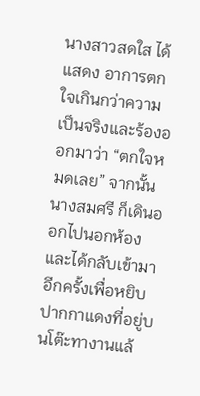นางสาวสดใส ได้แสดง อาการตกใจเกินกว่าความเป็นจริงและร้องออกมาว่า “ตกใจหมดเลย” จากนั้นนางสมศรี ก็เดินออกไปนอกห้องและได้กลับเข้ามาอีกครั้งเพื่อหยิบปากกาแดงที่อยู่บนโต๊ะทางานแล้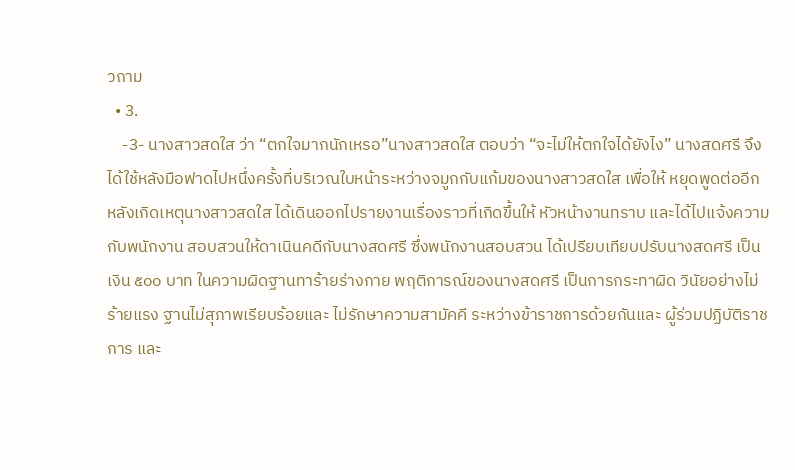วถาม
  • 3.
    -3- นางสาวสดใส ว่า “ตกใจมากนักเหรอ”นางสาวสดใส ตอบว่า “จะไม่ให้ตกใจได้ยังไง” นางสดศรี จึงได้ใช้หลังมือฟาดไปหนึ่งครั้งที่บริเวณใบหน้าระหว่างจมูกกับแก้มของนางสาวสดใส เพื่อให้ หยุดพูดต่ออีก หลังเกิดเหตุนางสาวสดใส ได้เดินออกไปรายงานเรื่องราวที่เกิดขึ้นให้ หัวหน้างานทราบ และได้ไปแจ้งความกับพนักงาน สอบสวนให้ดาเนินคดีกับนางสดศรี ซึ่งพนักงานสอบสวน ได้เปรียบเทียบปรับนางสดศรี เป็นเงิน ๕๐๐ บาท ในความผิดฐานทาร้ายร่างกาย พฤติการณ์ของนางสดศรี เป็นการกระทาผิด วินัยอย่างไม่ร้ายแรง ฐานไม่สุภาพเรียบร้อยและ ไม่รักษาความสามัคคี ระหว่างข้าราชการด้วยกันและ ผู้ร่วมปฏิบัติราชการ และ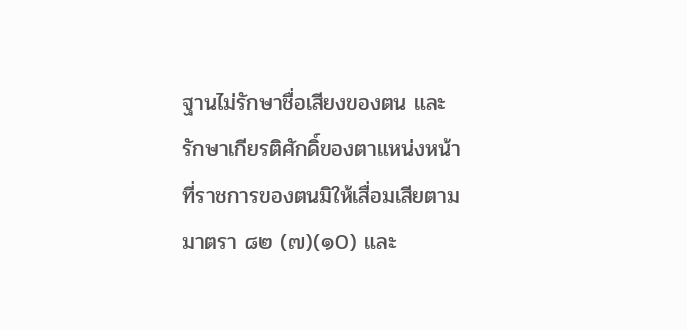ฐานไม่รักษาชื่อเสียงของตน และรักษาเกียรติศักดิ์ของตาแหน่งหน้าที่ราชการของตนมิให้เสื่อมเสียตามมาตรา ๘๒ (๗)(๑0) และ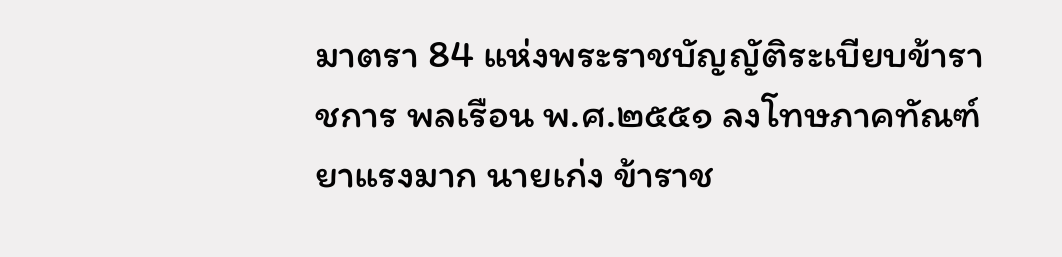มาตรา 84 แห่งพระราชบัญญัติระเบียบข้าราชการ พลเรือน พ.ศ.๒๕๕๑ ลงโทษภาคทัณฑ์ ยาแรงมาก นายเก่ง ข้าราช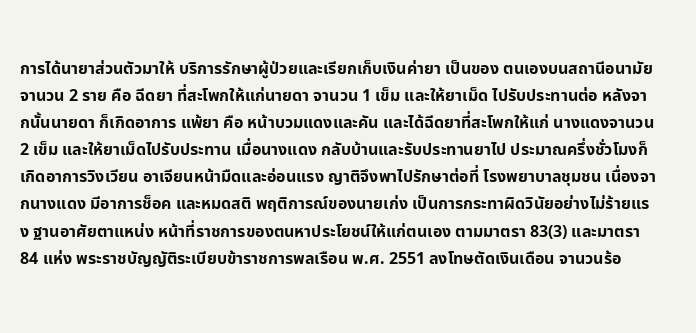การได้นายาส่วนตัวมาให้ บริการรักษาผู้ป่วยและเรียกเก็บเงินค่ายา เป็นของ ตนเองบนสถานีอนามัย จานวน 2 ราย คือ ฉีดยา ที่สะโพกให้แก่นายดา จานวน 1 เข็ม และให้ยาเม็ด ไปรับประทานต่อ หลังจากนั้นนายดา ก็เกิดอาการ แพ้ยา คือ หน้าบวมแดงและคัน และได้ฉีดยาที่สะโพกให้แก่ นางแดงจานวน 2 เข็ม และให้ยาเม็ดไปรับประทาน เมื่อนางแดง กลับบ้านและรับประทานยาไป ประมาณครึ่งชั่วโมงก็เกิดอาการวิงเวียน อาเจียนหน้ามืดและอ่อนแรง ญาติจึงพาไปรักษาต่อที่ โรงพยาบาลชุมชน เนื่องจากนางแดง มีอาการช็อค และหมดสติ พฤติการณ์ของนายเก่ง เป็นการกระทาผิดวินัยอย่างไม่ร้ายแรง ฐานอาศัยตาแหน่ง หน้าที่ราชการของตนหาประโยชน์ให้แก่ตนเอง ตามมาตรา 83(3) และมาตรา 84 แห่ง พระราชบัญญัติระเบียบข้าราชการพลเรือน พ.ศ. 2551 ลงโทษตัดเงินเดือน จานวนร้อ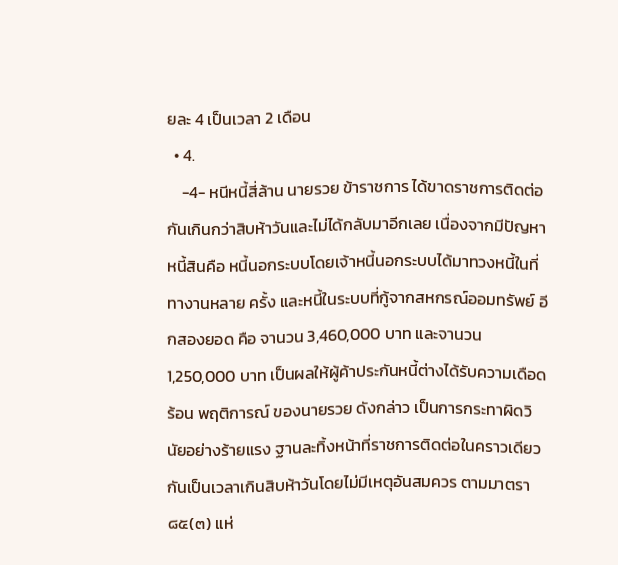ยละ 4 เป็นเวลา 2 เดือน
  • 4.
    -4- หนีหนี้สี่ล้าน นายรวย ข้าราชการ ได้ขาดราชการติดต่อกันเกินกว่าสิบห้าวันและไม่ได้กลับมาอีกเลย เนื่องจากมีปัญหาหนี้สินคือ หนี้นอกระบบโดยเจ้าหนี้นอกระบบได้มาทวงหนี้ในที่ทางานหลาย ครั้ง และหนี้ในระบบที่กู้จากสหกรณ์ออมทรัพย์ อีกสองยอด คือ จานวน 3,460,000 บาท และจานวน 1,250,000 บาท เป็นผลให้ผู้ค้าประกันหนี้ต่างได้รับความเดือดร้อน พฤติการณ์ ของนายรวย ดังกล่าว เป็นการกระทาผิดวินัยอย่างร้ายแรง ฐานละทิ้งหน้าที่ราชการติดต่อในคราวเดียวกันเป็นเวลาเกินสิบห้าวันโดยไม่มีเหตุอันสมควร ตามมาตรา ๘๕(๓) แห่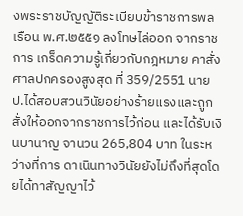งพระราชบัญญัติระเบียบข้าราชการพลเรือน พ.ศ.๒๕๕๑ ลงโทษไล่ออก จากราชการ เกร็ดความรู้เกี่ยวกับกฎหมาย คาสั่งศาลปกครองสูงสุด ที่ 359/2551 นาย ป.ได้สอบสวนวินัยอย่างร้ายแรงและถูก สั่งให้ออกจากราชการไว้ก่อน และได้รับเงินบานาญ จานวน 265,804 บาท ในระหว่างที่การ ดาเนินทางวินัยยังไม่ถึงที่สุดโดยได้ทาสัญญาไว้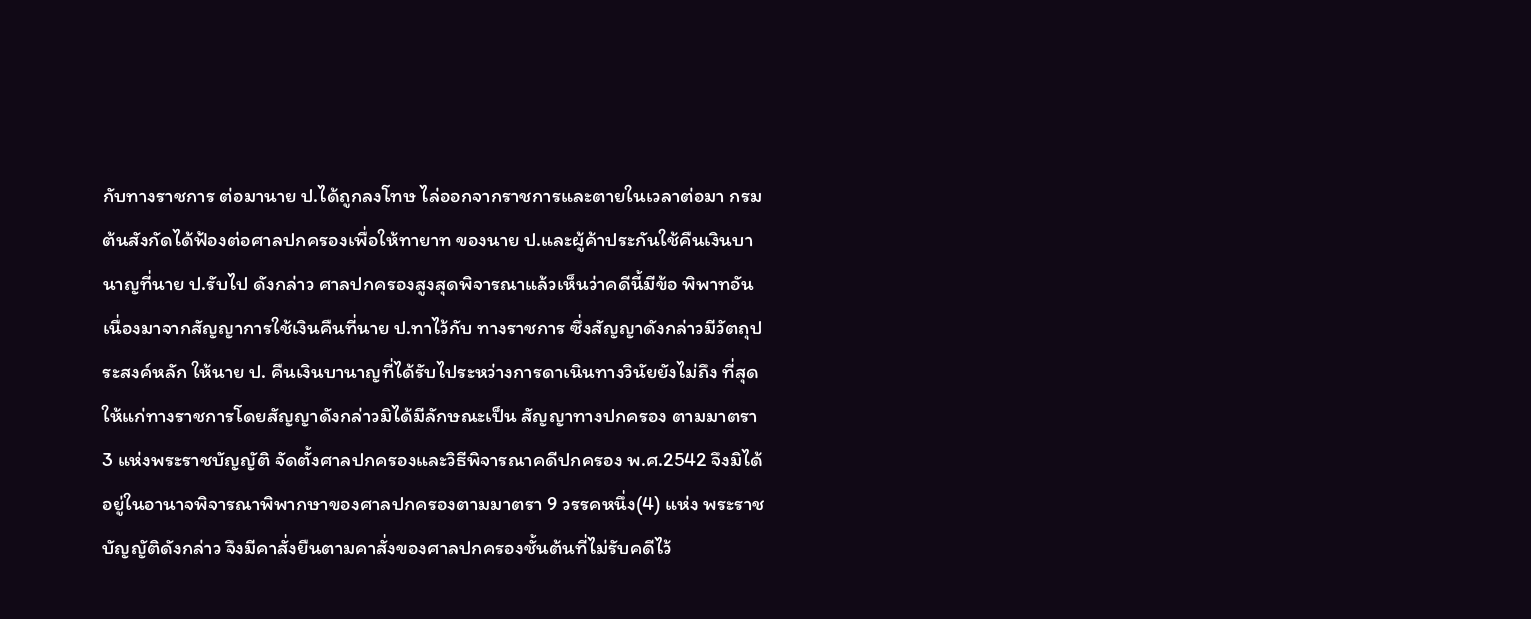กับทางราชการ ต่อมานาย ป.ได้ถูกลงโทษ ไล่ออกจากราชการและตายในเวลาต่อมา กรมต้นสังกัดได้ฟ้องต่อศาลปกครองเพื่อให้ทายาท ของนาย ป.และผู้ค้าประกันใช้คืนเงินบานาญที่นาย ป.รับไป ดังกล่าว ศาลปกครองสูงสุดพิจารณาแล้วเห็นว่าคดีนี้มีข้อ พิพาทอันเนื่องมาจากสัญญาการใช้เงินคืนที่นาย ป.ทาไว้กับ ทางราชการ ซึ่งสัญญาดังกล่าวมีวัตถุประสงค์หลัก ให้นาย ป. คืนเงินบานาญที่ได้รับไประหว่างการดาเนินทางวินัยยังไม่ถึง ที่สุดให้แก่ทางราชการโดยสัญญาดังกล่าวมิได้มีลักษณะเป็น สัญญาทางปกครอง ตามมาตรา 3 แห่งพระราชบัญญัติ จัดตั้งศาลปกครองและวิธีพิจารณาคดีปกครอง พ.ศ.2542 จึงมิได้อยู่ในอานาจพิจารณาพิพากษาของศาลปกครองตามมาตรา 9 วรรคหนึ่ง(4) แห่ง พระราชบัญญัติดังกล่าว จึงมีคาสั่งยืนตามคาสั่งของศาลปกครองชั้นต้นที่ไม่รับคดีไว้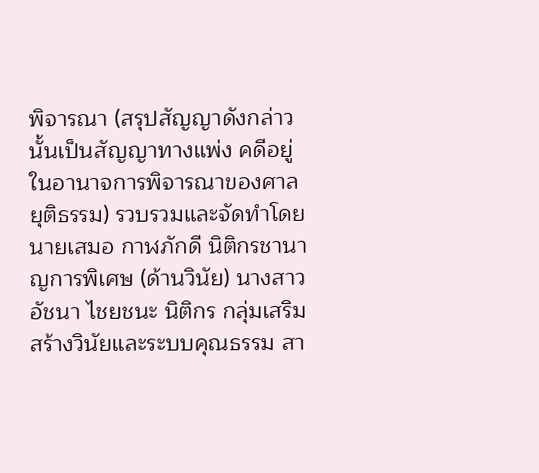พิจารณา (สรุปสัญญาดังกล่าวนั้นเป็นสัญญาทางแพ่ง คดีอยู่ในอานาจการพิจารณาของศาลยุติธรรม) รวบรวมและจัดทำโดย นายเสมอ กาฬภักดี นิติกรชานาญการพิเศษ (ด้านวินัย) นางสาวอัชนา ไชยชนะ นิติกร กลุ่มเสริมสร้างวินัยและระบบคุณธรรม สา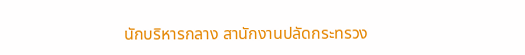นักบริหารกลาง สานักงานปลัดกระทรวง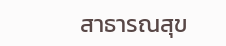สาธารณสุข